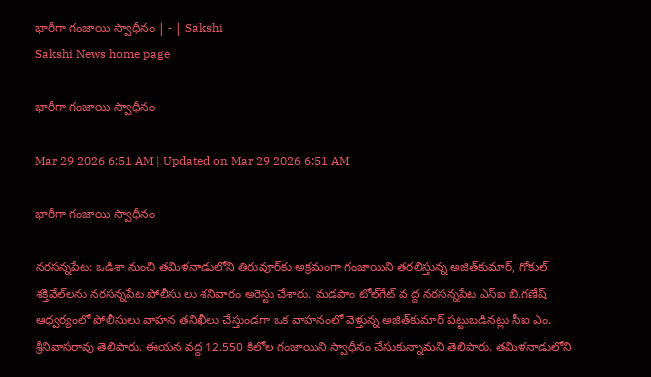భారీగా గంజాయి స్వాధీనం | - | Sakshi
Sakshi News home page

భారీగా గంజాయి స్వాధీనం

Mar 29 2026 6:51 AM | Updated on Mar 29 2026 6:51 AM

భారీగా గంజాయి స్వాధీనం

నరసన్నపేట: ఒడిశా నుంచి తమిళనాడులోని తిరువూర్‌కు అక్రమంగా గంజాయిని తరలిస్తున్న అజిత్‌కుమార్‌, గోకుల్‌ శక్తివేల్‌లను నరసన్నపేట పోలీసు లు శనివారం అరెస్టు చేశారు. మడపాం టోల్‌గేట్‌ వ ద్ద నరసన్నపేట ఎస్‌ఐ బి.గణేష్‌ ఆధ్వర్యంలో పోలీసులు వాహన తనిఖీలు చేస్తుండగా ఒక వాహనంలో వెళ్తున్న అజిత్‌కుమార్‌ పట్టుబడినట్లు సీఐ ఎం. శ్రీనివాసరావు తెలిపారు. ఈయన వద్ద 12.550 కిలోల గంజాయిని స్వాధీనం చేసుకున్నామని తెలిపారు. తమిళనాడులోని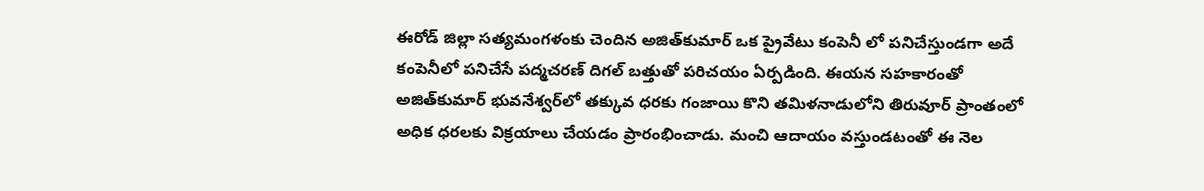ఈరోడ్‌ జిల్లా సత్యమంగళంకు చెందిన అజిత్‌కుమార్‌ ఒక ప్రైవేటు కంపెనీ లో పనిచేస్తుండగా అదే కంపెనీలో పనిచేసే పద్మచరణ్‌ దిగల్‌ బత్తుతో పరిచయం ఏర్పడింది. ఈయన సహకారంతో అజిత్‌కుమార్‌ భువనేశ్వర్‌లో తక్కువ ధరకు గంజాయి కొని తమిళనాడులోని తిరువూర్‌ ప్రాంతంలో అధిక ధరలకు విక్రయాలు చేయడం ప్రారంభించాడు. మంచి ఆదాయం వస్తుండటంతో ఈ నెల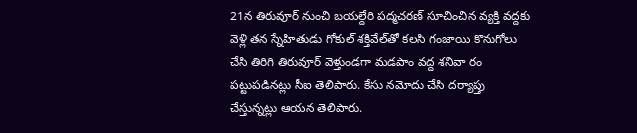21న తిరువూర్‌ నుంచి బయల్దేరి పద్మచరణ్‌ సూచించిన వ్యక్తి వద్దకు వెళ్లి తన స్నేహితుడు గోకుల్‌ శక్తివేల్‌తో కలసి గంజాయి కొనుగోలు చేసి తిరిగి తిరువూర్‌ వెళ్తుండగా మడపాం వద్ద శనివా రం పట్టుపడినట్లు సీఐ తెలిపారు. కేసు నమోదు చేసి దర్యాప్తు చేస్తున్నట్లు ఆయన తెలిపారు.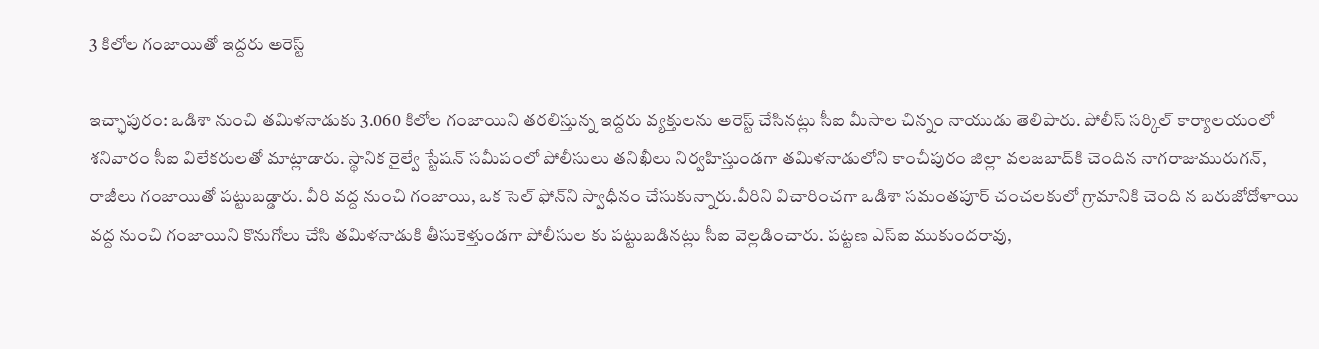3 కిలోల గంజాయితో ఇద్దరు అరెస్ట్‌

ఇచ్ఛాపురం: ఒడిశా నుంచి తమిళనాడుకు 3.060 కిలోల గంజాయిని తరలిస్తున్న ఇద్దరు వ్యక్తులను అరెస్ట్‌ చేసినట్లు సీఐ మీసాల చిన్నం నాయుడు తెలిపారు. పోలీస్‌ సర్కిల్‌ కార్యాలయంలో శనివారం సీఐ విలేకరులతో మాట్లాడారు. స్థానిక రైల్వే స్టేషన్‌ సమీపంలో పోలీసులు తనిఖీలు నిర్వహిస్తుండగా తమిళనాడులోని కాంచీపురం జిల్లా వలజబాద్‌కి చెందిన నాగరాజుమురుగన్‌, రాజీలు గంజాయితో పట్టుబడ్డారు. వీరి వద్ద నుంచి గంజాయి, ఒక సెల్‌ ఫోన్‌ని స్వాధీనం చేసుకున్నారు.వీరిని విచారించగా ఒడిశా సమంతపూర్‌ చంచలకులో గ్రామానికి చెంది న బరుజోదోళాయి వద్ద నుంచి గంజాయిని కొనుగోలు చేసి తమిళనాడుకి తీసుకెళ్తుండగా పోలీసుల కు పట్టుబడినట్లు సీఐ వెల్లడించారు. పట్టణ ఎస్‌ఐ ముకుందరావు,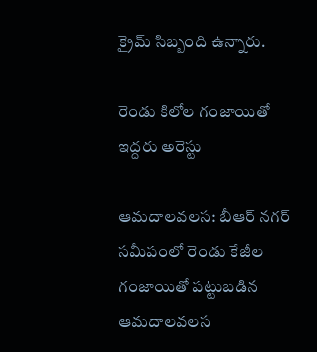క్రైమ్‌ సిబ్బంది ఉన్నారు.

రెండు కిలోల గంజాయితో ఇద్దరు అరెస్టు

ఆమదాలవలస: బీఆర్‌ నగర్‌ సమీపంలో రెండు కేజీల గంజాయితో పట్టుబడిన ఆమదాలవలస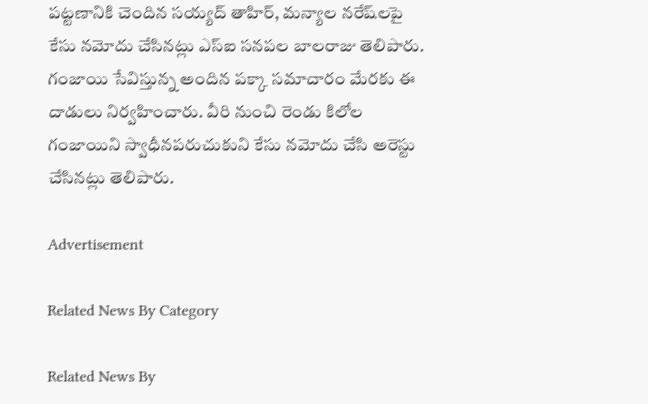పట్టణానికి చెందిన సయ్యద్‌ తాహిర్‌, మన్యాల నరేష్‌లపై కేసు నమోదు చేసినట్లు ఎస్‌ఐ సనపల బాలరాజు తెలిపారు. గంజాయి సేవిస్తున్న అందిన పక్కా సమాచారం మేరకు ఈ దాడులు నిర్వహించారు. వీరి నుంచి రెండు కిలోల గంజాయిని స్వాధీనపరుచుకుని కేసు నమోదు చేసి అరెస్టు చేసినట్లు తెలిపారు.

Advertisement

Related News By Category

Related News By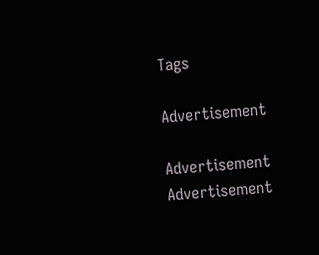Tags

Advertisement

Advertisement
Advertisement